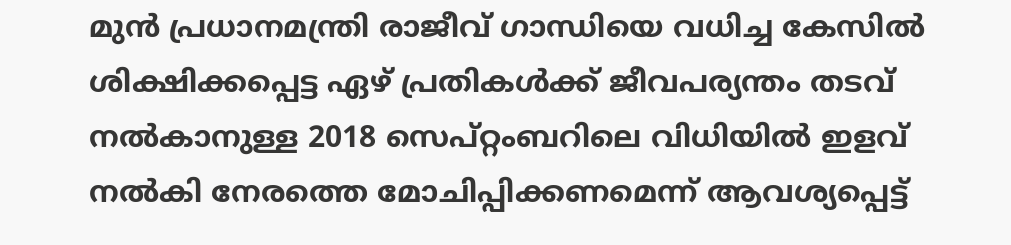മുൻ പ്രധാനമന്ത്രി രാജീവ് ഗാന്ധിയെ വധിച്ച കേസിൽ ശിക്ഷിക്കപ്പെട്ട ഏഴ് പ്രതികൾക്ക് ജീവപര്യന്തം തടവ് നൽകാനുള്ള 2018 സെപ്റ്റംബറിലെ വിധിയിൽ ഇളവ് നൽകി നേരത്തെ മോചിപ്പിക്കണമെന്ന് ആവശ്യപ്പെട്ട്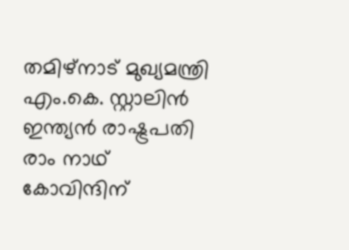തമിഴ്‌നാട് മുഖ്യമന്ത്രി എം.കെ. സ്റ്റാലിൻ ഇന്ത്യൻ രാഷ്ട്രപതി രാം നാഥ് കോവിന്ദിന്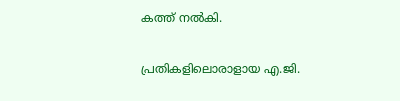കത്ത് നൽകി.

പ്രതികളിലൊരാളായ എ.ജി.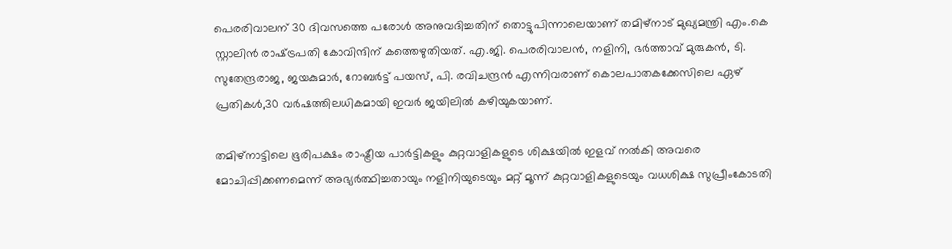പെരരിവാലന് 30 ദിവസത്തെ പരോൾ അനുവദിച്ചതിന് തൊട്ടുപിന്നാലെയാണ് തമിഴ്‌നാട് മുഖ്യമന്ത്രി എം.കെ സ്റ്റാലിൻ രാഷ്‌ട്രപതി കോവിന്ദിന് കത്തെഴുതിയത്. എ.ജി. പെരരിവാലൻ, നളിനി, ഭർത്താവ് മുരുകൻ, ടി. സുതേന്ദ്രരാജ, ജയകുമാർ, റോബർട്ട് പയസ്, പി. രവിചന്ദ്രൻ എന്നിവരാണ് കൊലപാതകക്കേസിലെ ഏഴ് പ്രതികൾ,30 വർഷത്തിലധികമായി ഇവർ ജയിലിൽ കഴിയുകയാണ്.

തമിഴ്‌നാട്ടിലെ ഭൂരിപക്ഷം രാഷ്ട്രീയ പാർട്ടികളും കുറ്റവാളികളുടെ ശിക്ഷയിൽ ഇളവ് നൽകി അവരെ മോചിപ്പിക്കണമെന്ന് അഭ്യർത്ഥിച്ചതായും നളിനിയുടെയും മറ്റ് മൂന്ന് കുറ്റവാളികളുടെയും വധശിക്ഷ സുപ്രീംകോടതി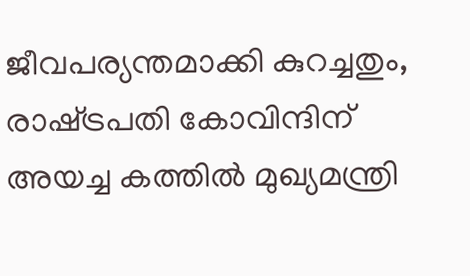ജീവപര്യന്തമാക്കി കുറച്ചതും, രാഷ്‌ട്രപതി കോവിന്ദിന് അയച്ച കത്തിൽ മുഖ്യമന്ത്രി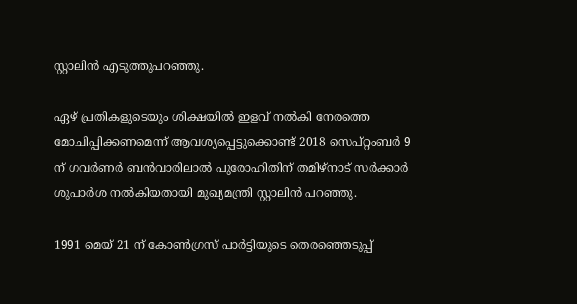സ്റ്റാലിൻ എടുത്തുപറഞ്ഞു.

ഏഴ് പ്രതികളുടെയും ശിക്ഷയിൽ ഇളവ് നൽകി നേരത്തെ മോചിപ്പിക്കണമെന്ന് ആവശ്യപ്പെട്ടുക്കൊണ്ട് 2018 സെപ്റ്റംബർ 9 ന് ഗവർണർ ബൻവാരിലാൽ പുരോഹിതിന് തമിഴ്നാട് സർക്കാർ ശുപാർശ നൽകിയതായി മുഖ്യമന്ത്രി സ്റ്റാലിൻ പറഞ്ഞു.

1991 മെയ് 21 ന് കോൺഗ്രസ് പാർട്ടിയുടെ തെരഞ്ഞെടുപ്പ്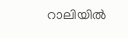റാലിയിൽ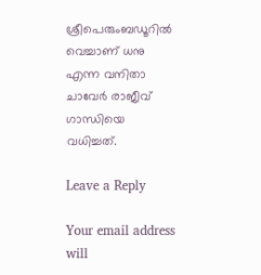ശ്രീപെരുംബഡൂറിൽ വെച്ചാണ് ധനു എന്ന വനിതാ ചാവേർ രാജീവ് ഗാന്ധിയെ വധിച്ചത്.

Leave a Reply

Your email address will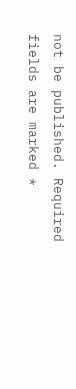not be published. Required fields are marked *